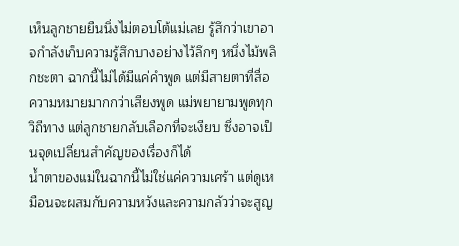เห็นลูกชายยืนนิ่งไม่ตอบโต้แม่เลย รู้สึกว่าเขาอาจกำลังเก็บความรู้สึกบางอย่างไว้ลึกๆ หนึ่งไม้พลิกชะตา ฉากนี้ไม่ได้มีแค่คำพูด แต่มีสายตาที่สื่อความหมายมากกว่าเสียงพูด แม่พยายามพูดทุกวิถีทาง แต่ลูกชายกลับเลือกที่จะเงียบ ซึ่งอาจเป็นจุดเปลี่ยนสำคัญของเรื่องก็ได้
น้ำตาของแม่ในฉากนี้ไม่ใช่แค่ความเศร้า แต่ดูเหมือนจะผสมกับความหวังและความกลัวว่าจะสูญ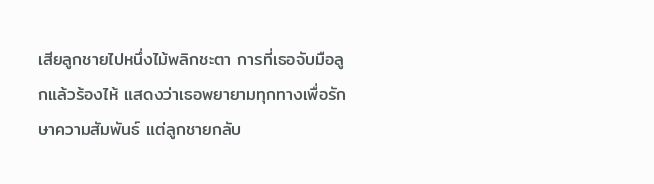เสียลูกชายไปหนึ่งไม้พลิกชะตา การที่เธอจับมือลูกแล้วร้องไห้ แสดงว่าเธอพยายามทุกทางเพื่อรักษาความสัมพันธ์ แต่ลูกชายกลับ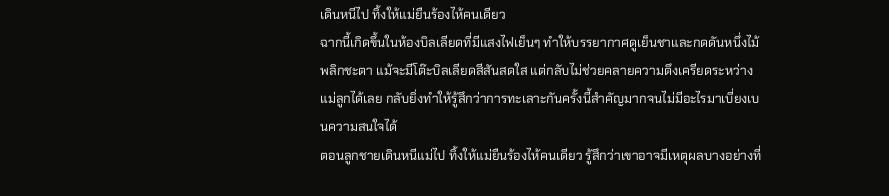เดินหนีไป ทิ้งให้แม่ยืนร้องไห้คนเดียว
ฉากนี้เกิดขึ้นในห้องบิลเลียดที่มีแสงไฟเย็นๆ ทำให้บรรยากาศดูเย็นชาและกดดันหนึ่งไม้พลิกชะตา แม้จะมีโต๊ะบิลเลียดสีสันสดใส แต่กลับไม่ช่วยคลายความตึงเครียดระหว่างแม่ลูกได้เลย กลับยิ่งทำให้รู้สึกว่าการทะเลาะกันครั้งนี้สำคัญมากจนไม่มีอะไรมาเบี่ยงเบนความสนใจได้
ตอนลูกชายเดินหนีแม่ไป ทิ้งให้แม่ยืนร้องไห้คนเดียว รู้สึกว่าเขาอาจมีเหตุผลบางอย่างที่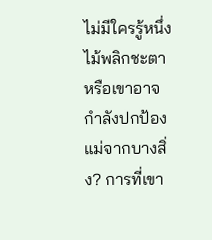ไม่มีใครรู้หนึ่งไม้พลิกชะตา หรือเขาอาจกำลังปกป้องแม่จากบางสิ่ง? การที่เขา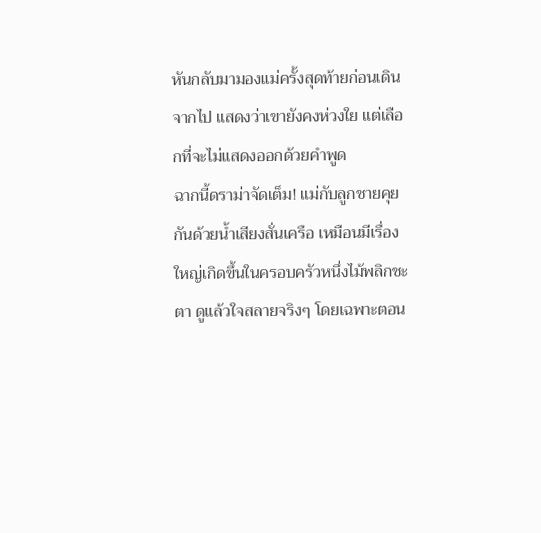หันกลับมามองแม่ครั้งสุดท้ายก่อนเดินจากไป แสดงว่าเขายังคงห่วงใย แต่เลือกที่จะไม่แสดงออกด้วยคำพูด
ฉากนี้ดราม่าจัดเต็ม! แม่กับลูกชายคุยกันด้วยน้ำเสียงสั่นเครือ เหมือนมีเรื่องใหญ่เกิดขึ้นในครอบครัวหนึ่งไม้พลิกชะตา ดูแล้วใจสลายจริงๆ โดยเฉพาะตอน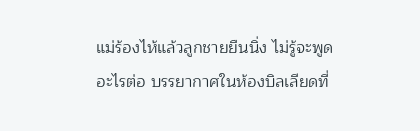แม่ร้องไห้แล้วลูกชายยืนนิ่ง ไม่รู้จะพูดอะไรต่อ บรรยากาศในห้องบิลเลียดที่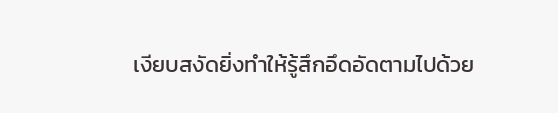เงียบสงัดยิ่งทำให้รู้สึกอึดอัดตามไปด้วย